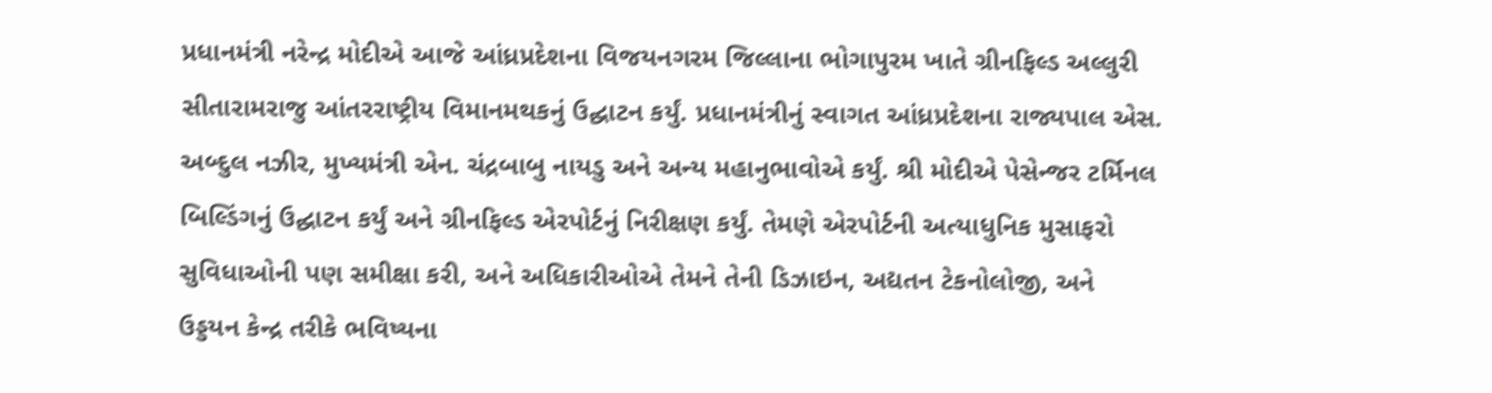પ્રધાનમંત્રી નરેન્દ્ર મોદીએ આજે આંધ્રપ્રદેશના વિજયનગરમ જિલ્લાના ભોગાપુરમ ખાતે ગ્રીનફિલ્ડ અલ્લુરી સીતારામરાજુ આંતરરાષ્ટ્રીય વિમાનમથકનું ઉદ્ઘાટન કર્યું. પ્રધાનમંત્રીનું સ્વાગત આંધ્રપ્રદેશના રાજ્યપાલ એસ. અબ્દુલ નઝીર, મુખ્યમંત્રી એન. ચંદ્રબાબુ નાયડુ અને અન્ય મહાનુભાવોએ કર્યું. શ્રી મોદીએ પેસેન્જર ટર્મિનલ બિલ્ડિંગનું ઉદ્ઘાટન કર્યું અને ગ્રીનફિલ્ડ એરપોર્ટનું નિરીક્ષણ કર્યું. તેમણે એરપોર્ટની અત્યાધુનિક મુસાફરો સુવિધાઓની પણ સમીક્ષા કરી, અને અધિકારીઓએ તેમને તેની ડિઝાઇન, અદ્યતન ટેકનોલોજી, અને ઉડ્ડયન કેન્દ્ર તરીકે ભવિષ્યના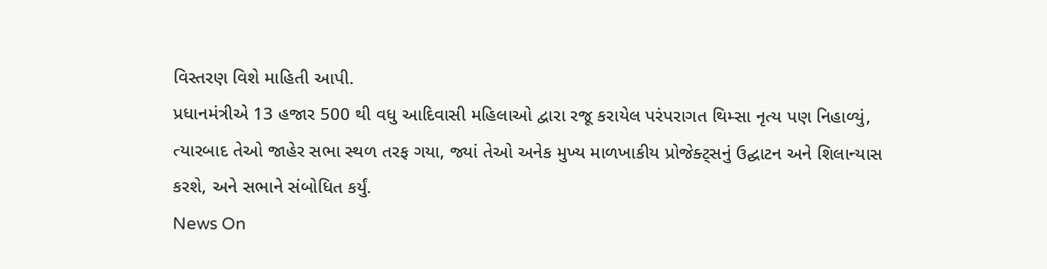વિસ્તરણ વિશે માહિતી આપી.
પ્રધાનમંત્રીએ 13 હજાર 500 થી વધુ આદિવાસી મહિલાઓ દ્વારા રજૂ કરાયેલ પરંપરાગત થિમ્સા નૃત્ય પણ નિહાળ્યું, ત્યારબાદ તેઓ જાહેર સભા સ્થળ તરફ ગયા, જ્યાં તેઓ અનેક મુખ્ય માળખાકીય પ્રોજેક્ટ્સનું ઉદ્ઘાટન અને શિલાન્યાસ કરશે, અને સભાને સંબોધિત કર્યું.
News On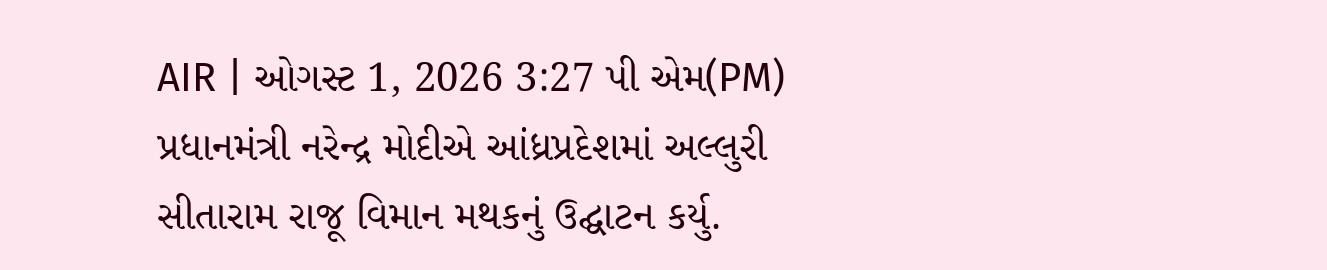AIR | ઓગસ્ટ 1, 2026 3:27 પી એમ(PM)
પ્રધાનમંત્રી નરેન્દ્ર મોદીએ આંધ્રપ્રદેશમાં અલ્લુરી સીતારામ રાજૂ વિમાન મથકનું ઉદ્ઘાટન કર્યુ.